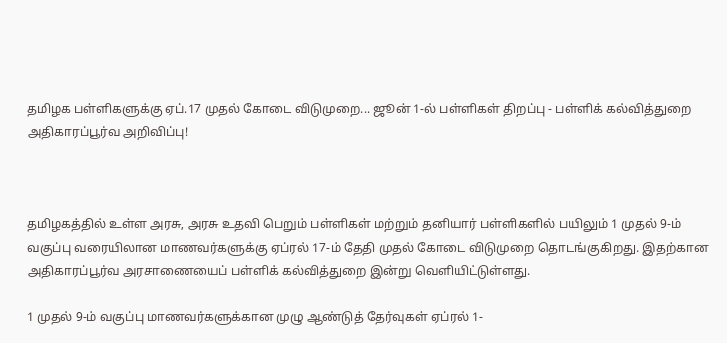தமிழக பள்ளிகளுக்கு ஏப்.17 முதல் கோடை விடுமுறை... ஜூன் 1-ல் பள்ளிகள் திறப்பு - பள்ளிக் கல்வித்துறை அதிகாரப்பூர்வ அறிவிப்பு!



தமிழகத்தில் உள்ள அரசு, அரசு உதவி பெறும் பள்ளிகள் மற்றும் தனியார் பள்ளிகளில் பயிலும் 1 முதல் 9-ம் வகுப்பு வரையிலான மாணவர்களுக்கு ஏப்ரல் 17-ம் தேதி முதல் கோடை விடுமுறை தொடங்குகிறது. இதற்கான அதிகாரப்பூர்வ அரசாணையைப் பள்ளிக் கல்வித்துறை இன்று வெளியிட்டுள்ளது.

1 முதல் 9-ம் வகுப்பு மாணவர்களுக்கான முழு ஆண்டுத் தேர்வுகள் ஏப்ரல் 1-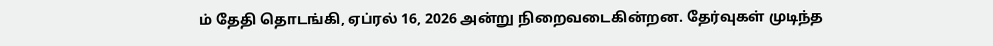ம் தேதி தொடங்கி, ஏப்ரல் 16, 2026 அன்று நிறைவடைகின்றன. தேர்வுகள் முடிந்த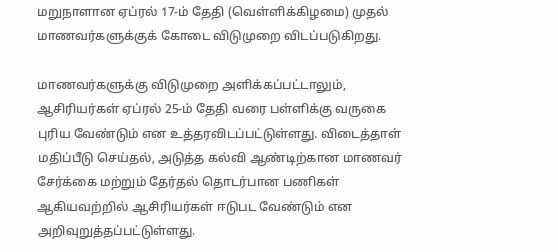மறுநாளான ஏப்ரல் 17-ம் தேதி (வெள்ளிக்கிழமை) முதல் மாணவர்களுக்குக் கோடை விடுமுறை விடப்படுகிறது.

மாணவர்களுக்கு விடுமுறை அளிக்கப்பட்டாலும், ஆசிரியர்கள் ஏப்ரல் 25-ம் தேதி வரை பள்ளிக்கு வருகை புரிய வேண்டும் என உத்தரவிடப்பட்டுள்ளது. விடைத்தாள் மதிப்பீடு செய்தல், அடுத்த கல்வி ஆண்டிற்கான மாணவர் சேர்க்கை மற்றும் தேர்தல் தொடர்பான பணிகள் ஆகியவற்றில் ஆசிரியர்கள் ஈடுபட வேண்டும் என அறிவுறுத்தப்பட்டுள்ளது.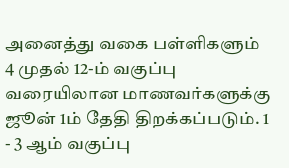அனைத்து வகை பள்ளிகளும் 4 முதல் 12-ம் வகுப்பு வரையிலான மாணவர்களுக்கு ஜூன் 1ம் தேதி திறக்கப்படும். 1 - 3 ஆம் வகுப்பு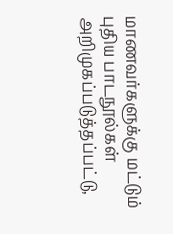மாணவர்களுக்கு மட்டும் புதிய பாடநூல்கள் அறிமுகப்படுத்தப்பட்டு,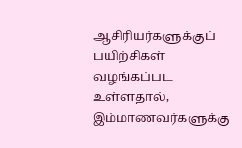ஆசிரியர்களுக்குப் பயிற்சிகள் வழங்கப்பட உள்ளதால், இம்மாணவர்களுக்கு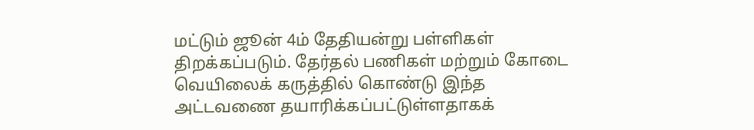மட்டும் ஜூன் 4ம் தேதியன்று பள்ளிகள் திறக்கப்படும். தேர்தல் பணிகள் மற்றும் கோடை வெயிலைக் கருத்தில் கொண்டு இந்த அட்டவணை தயாரிக்கப்பட்டுள்ளதாகக்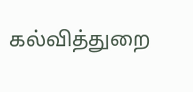கல்வித்துறை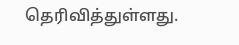தெரிவித்துள்ளது.